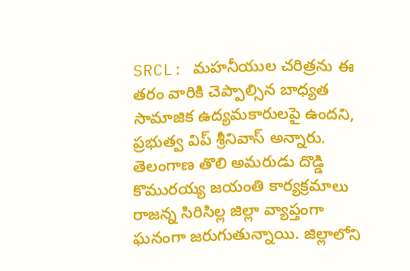SRCL: మహనీయుల చరిత్రను ఈ తరం వారికి చెప్పాల్సిన బాధ్యత సామాజిక ఉద్యమకారులపై ఉందని, ప్రభుత్వ విప్ శ్రీనివాస్ అన్నారు. తెలంగాణ తొలి అమరుడు దొడ్డి కొమురయ్య జయంతి కార్యక్రమాలు రాజన్న సిరిసిల్ల జిల్లా వ్యాప్తంగా ఘనంగా జరుగుతున్నాయి. జిల్లాలోని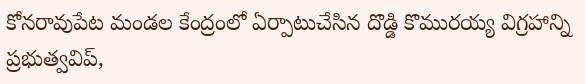కోనరావుపేట మండల కేంద్రంలో ఏర్పాటుచేసిన దొడ్డి కొమురయ్య విగ్రహాన్ని ప్రభుత్వవిప్,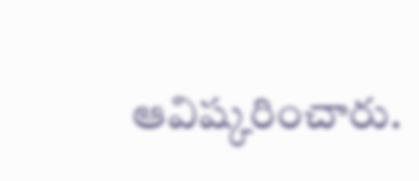ఆవిష్కరించారు.